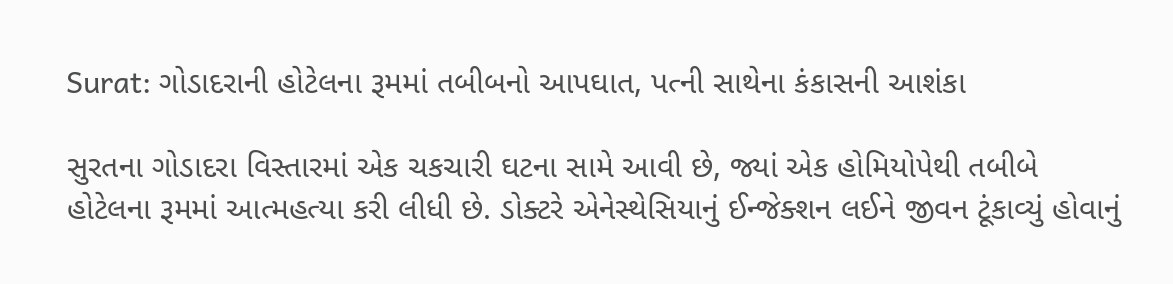Surat: ગોડાદરાની હોટેલના રૂમમાં તબીબનો આપઘાત, પત્ની સાથેના કંકાસની આશંકા

સુરતના ગોડાદરા વિસ્તારમાં એક ચકચારી ઘટના સામે આવી છે, જ્યાં એક હોમિયોપેથી તબીબે હોટેલના રૂમમાં આત્મહત્યા કરી લીધી છે. ડોક્ટરે એનેસ્થેસિયાનું ઈન્જેક્શન લઈને જીવન ટૂંકાવ્યું હોવાનું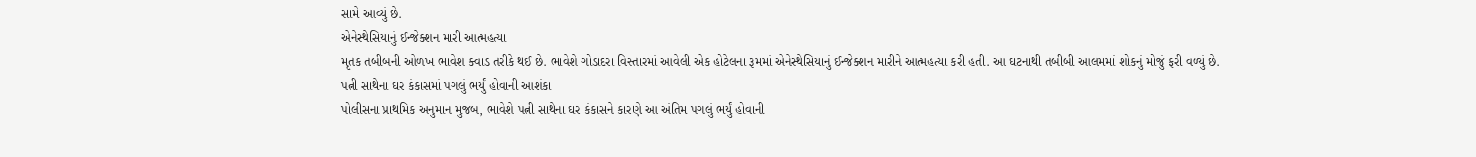સામે આવ્યું છે.
એનેસ્થેસિયાનું ઈન્જેક્શન મારી આત્મહત્યા
મૃતક તબીબની ઓળખ ભાવેશ ક્વાડ તરીકે થઈ છે. ભાવેશે ગોડાદરા વિસ્તારમાં આવેલી એક હોટેલના રૂમમાં એનેસ્થેસિયાનું ઈન્જેક્શન મારીને આત્મહત્યા કરી હતી. આ ઘટનાથી તબીબી આલમમાં શોકનું મોજું ફરી વળ્યું છે.
પત્ની સાથેના ઘર કંકાસમાં પગલું ભર્યું હોવાની આશંકા
પોલીસના પ્રાથમિક અનુમાન મુજબ, ભાવેશે પત્ની સાથેના ઘર કંકાસને કારણે આ અંતિમ પગલું ભર્યું હોવાની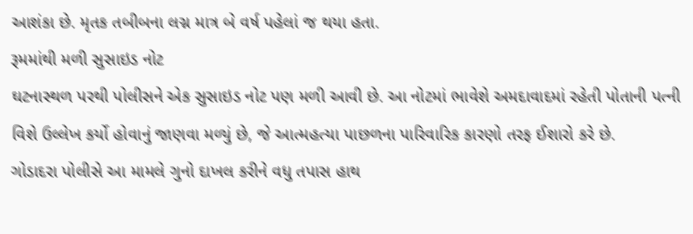આશંકા છે. મૃતક તબીબના લગ્ન માત્ર બે વર્ષ પહેલાં જ થયા હતા.
રૂમમાંથી મળી સુસાઇડ નોટ
ઘટનાસ્થળ પરથી પોલીસને એક સુસાઇડ નોટ પણ મળી આવી છે. આ નોટમાં ભાવેશે અમદાવાદમાં રહેતી પોતાની પત્ની વિશે ઉલ્લેખ કર્યો હોવાનું જાણવા મળ્યું છે, જે આત્મહત્યા પાછળના પારિવારિક કારણો તરફ ઈશારો કરે છે.
ગોડાદરા પોલીસે આ મામલે ગુનો દાખલ કરીને વધુ તપાસ હાથ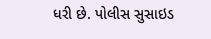ધરી છે. પોલીસ સુસાઇડ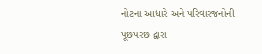નોટના આધારે અને પરિવારજનોની પૂછપરછ દ્વારા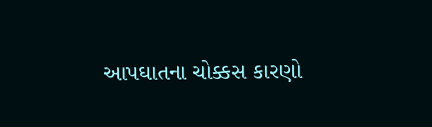આપઘાતના ચોક્કસ કારણો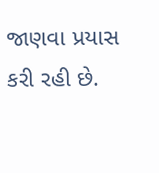જાણવા પ્રયાસ કરી રહી છે.